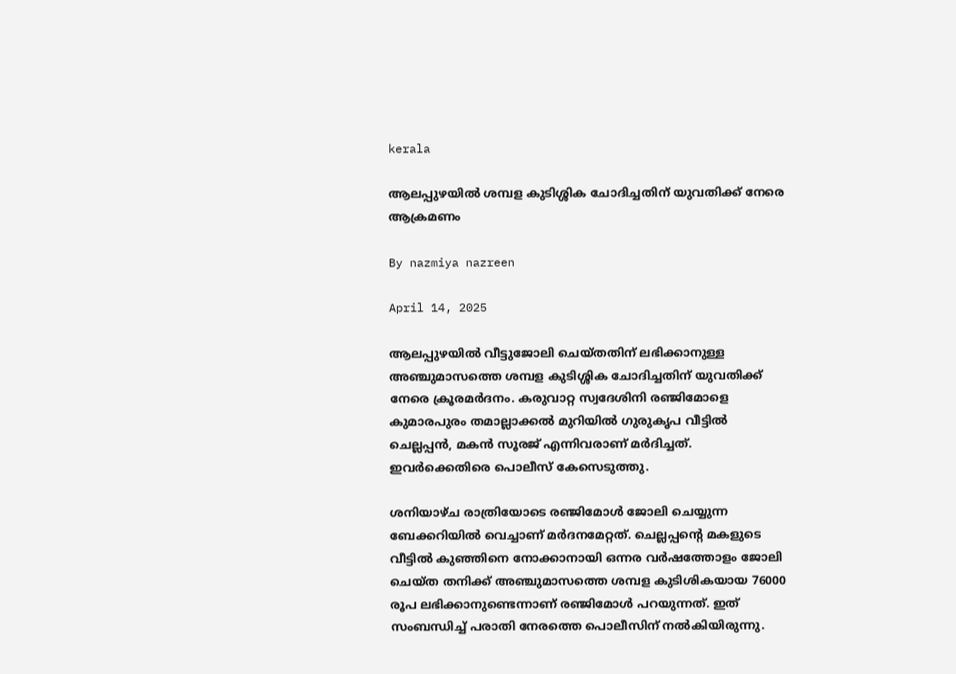kerala

ആലപ്പുഴയില്‍ ശമ്പള കുടിശ്ശിക ചോദിച്ചതിന് യുവതിക്ക് നേരെ ആക്രമണം

By nazmiya nazreen

April 14, 2025

ആലപ്പുഴയില്‍ വീട്ടുജോലി ചെയ്തതിന് ലഭിക്കാനുള്ള അഞ്ചുമാസത്തെ ശമ്പള കുടിശ്ശിക ചോദിച്ചതിന് യുവതിക്ക് നേരെ ക്രൂരമര്‍ദനം. കരുവാറ്റ സ്വദേശിനി രഞ്ജിമോളെ കുമാരപുരം തമാല്ലാക്കല്‍ മുറിയില്‍ ഗുരുകൃപ വീട്ടില്‍ ചെല്ലപ്പന്‍, മകന്‍ സൂരജ് എന്നിവരാണ് മര്‍ദിച്ചത്. ഇവര്‍ക്കെതിരെ പൊലീസ് കേസെടുത്തു.

ശനിയാഴ്ച രാത്രിയോടെ രഞ്ജിമോള്‍ ജോലി ചെയ്യുന്ന ബേക്കറിയില്‍ വെച്ചാണ് മര്‍ദനമേറ്റത്. ചെല്ലപ്പന്റെ മകളുടെ വീട്ടില്‍ കുഞ്ഞിനെ നോക്കാനായി ഒന്നര വര്‍ഷത്തോളം ജോലി ചെയ്ത തനിക്ക് അഞ്ചുമാസത്തെ ശമ്പള കുടിശികയായ 76000 രൂപ ലഭിക്കാനുണ്ടെന്നാണ് രഞ്ജിമോള്‍ പറയുന്നത്. ഇത് സംബന്ധിച്ച് പരാതി നേരത്തെ പൊലീസിന് നല്‍കിയിരുന്നു.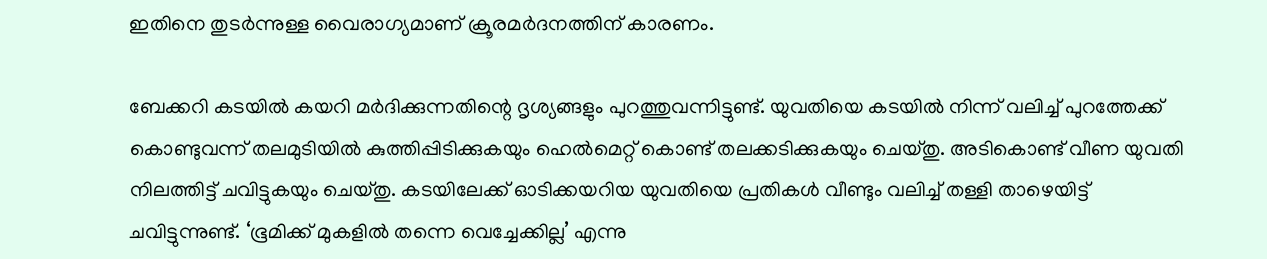ഇതിനെ തുടര്‍ന്നുള്ള വൈരാഗ്യമാണ് ക്രൂരമര്‍ദനത്തിന് കാരണം.

ബേക്കറി കടയില്‍ കയറി മര്‍ദിക്കുന്നതിന്റെ ദൃശ്യങ്ങളും പുറത്തുവന്നിട്ടുണ്ട്. യുവതിയെ കടയില്‍ നിന്ന് വലിച്ച് പുറത്തേക്ക് കൊണ്ടുവന്ന് തലമുടിയില്‍ കുത്തിപ്പിടിക്കുകയും ഹെല്‍മെറ്റ് കൊണ്ട് തലക്കടിക്കുകയും ചെയ്തു. അടികൊണ്ട് വീണ യുവതി നിലത്തിട്ട് ചവിട്ടുകയും ചെയ്തു. കടയിലേക്ക് ഓടിക്കയറിയ യുവതിയെ പ്രതികള്‍ വീണ്ടും വലിച്ച് തള്ളി താഴെയിട്ട് ചവിട്ടുന്നുണ്ട്. ‘ഭൂമിക്ക് മുകളില്‍ തന്നെ വെച്ചേക്കില്ല’ എന്നു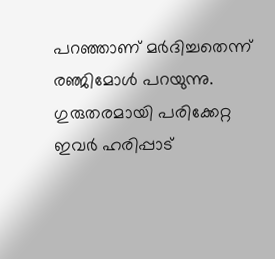പറഞ്ഞാണ് മര്‍ദിച്ചതെന്ന് രഞ്ജിമോള്‍ പറയുന്നു. ഗുരുതരമായി പരിക്കേറ്റ ഇവര്‍ ഹരിപ്പാട്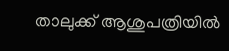താലുക്ക് ആശുപത്രിയില്‍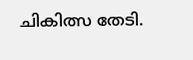ചികിത്സ തേടി.